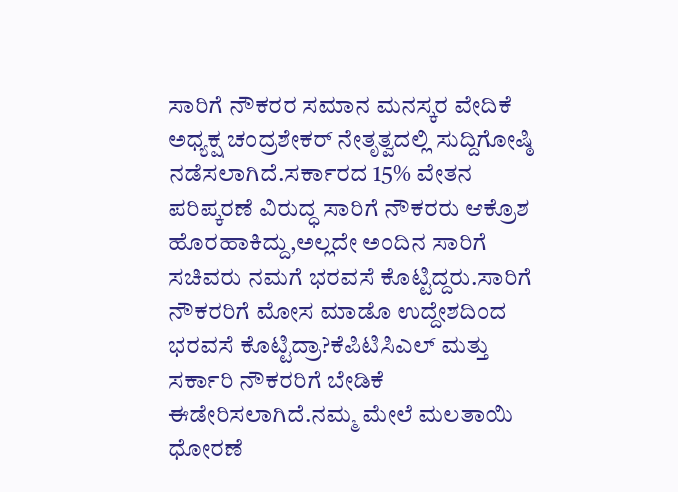ಸಾರಿಗೆ ನೌಕರರ ಸಮಾನ ಮನಸ್ಕರ ವೇದಿಕೆ ಅಧ್ಯಕ್ಷ ಚಂದ್ರಶೇಕರ್ ನೇತೃತ್ವದಲ್ಲಿ ಸುದ್ದಿಗೋಷ್ಠಿ ನಡೆಸಲಾಗಿದೆ.ಸರ್ಕಾರದ 15% ವೇತನ ಪರಿಪ್ಕರಣೆ ವಿರುದ್ಧ ಸಾರಿಗೆ ನೌಕರರು ಆಕ್ರೊಶ ಹೊರಹಾಕಿದ್ದು,ಅಲ್ಲದೇ ಅಂದಿನ ಸಾರಿಗೆ ಸಚಿವರು ನಮಗೆ ಭರವಸೆ ಕೊಟ್ಟಿದ್ದರು.ಸಾರಿಗೆ ನೌಕರರಿಗೆ ಮೋಸ ಮಾಡೊ ಉದ್ದೇಶದಿಂದ ಭರವಸೆ ಕೊಟ್ಟಿದ್ರಾ?ಕೆಪಿಟಿಸಿಎಲ್ ಮತ್ತು ಸರ್ಕಾರಿ ನೌಕರರಿಗೆ ಬೇಡಿಕೆ ಈಡೇರಿಸಲಾಗಿದೆ.ನಮ್ಮ ಮೇಲೆ ಮಲತಾಯಿ ಧೋರಣೆ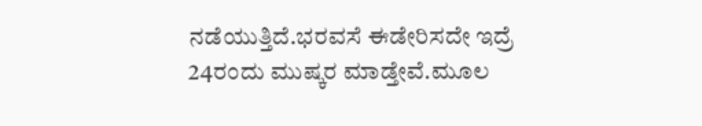ನಡೆಯುತ್ತಿದೆ.ಭರವಸೆ ಈಡೇರಿಸದೇ ಇದ್ರೆ 24ರಂದು ಮುಷ್ಕರ ಮಾಡ್ತೇವೆ.ಮೂಲ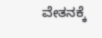ವೇತನಕ್ಕೆ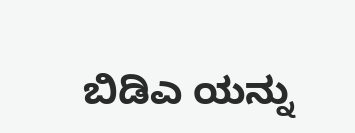ಬಿಡಿಎ ಯನ್ನು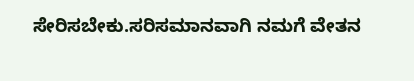ಸೇರಿಸಬೇಕು.ಸರಿಸಮಾನವಾಗಿ ನಮಗೆ ವೇತನ